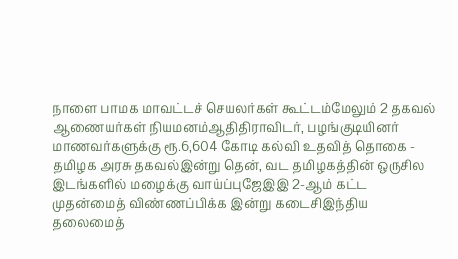நாளை பாமக மாவட்டச் செயலர்கள் கூட்டம்மேலும் 2 தகவல் ஆணையர்கள் நியமனம்ஆதிதிராவிடர், பழங்குடியினர் மாணவர்களுக்கு ரூ.6,604 கோடி கல்வி உதவித் தொகை - தமிழக அரசு தகவல்இன்று தென், வட தமிழகத்தின் ஒருசில இடங்களில் மழைக்கு வாய்ப்புஜேஇஇ 2-ஆம் கட்ட முதன்மைத் விண்ணப்பிக்க இன்று கடைசிஇந்திய தலைமைத்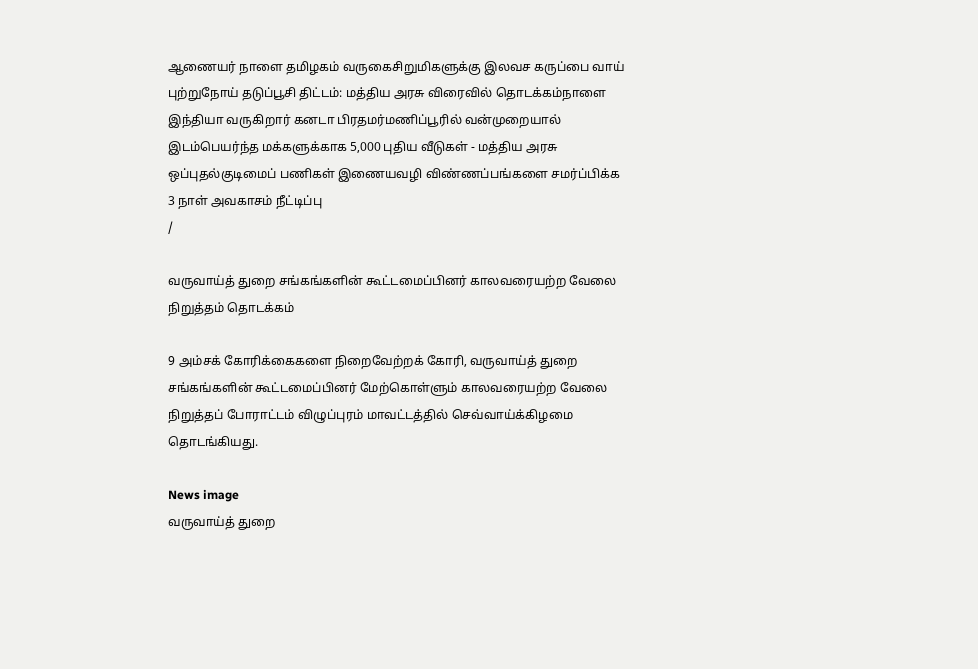ஆணையர் நாளை தமிழகம் வருகைசிறுமிகளுக்கு இலவச கருப்பை வாய் புற்றுநோய் தடுப்பூசி திட்டம்: மத்திய அரசு விரைவில் தொடக்கம்நாளை இந்தியா வருகிறார் கனடா பிரதமர்மணிப்பூரில் வன்முறையால் இடம்பெயர்ந்த மக்களுக்காக 5,000 புதிய வீடுகள் - மத்திய அரசு ஒப்புதல்குடிமைப் பணிகள் இணையவழி விண்ணப்பங்களை சமர்ப்பிக்க 3 நாள் அவகாசம் நீட்டிப்பு
/

வருவாய்த் துறை சங்கங்களின் கூட்டமைப்பினர் காலவரையற்ற வேலை நிறுத்தம் தொடக்கம்

9 அம்சக் கோரிக்கைகளை நிறைவேற்றக் கோரி, வருவாய்த் துறை சங்கங்களின் கூட்டமைப்பினர் மேற்கொள்ளும் காலவரையற்ற வேலை நிறுத்தப் போராட்டம் விழுப்புரம் மாவட்டத்தில் செவ்வாய்க்கிழமை தொடங்கியது.

News image
வருவாய்த் துறை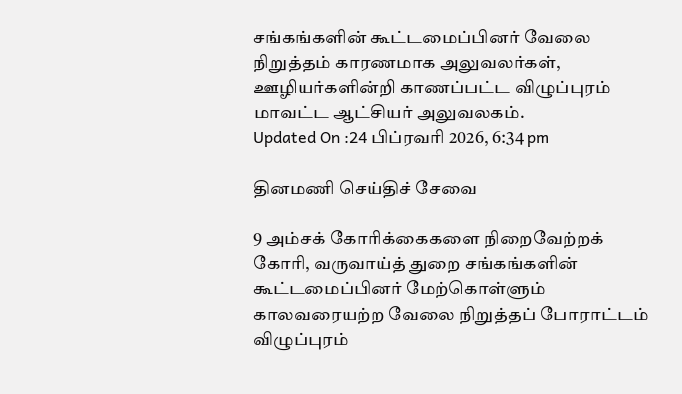சங்கங்களின் கூட்டமைப்பினர் வேலை நிறுத்தம் காரணமாக அலுவலர்கள், ஊழியர்களின்றி காணப்பட்ட விழுப்புரம் மாவட்ட ஆட்சியர் அலுவலகம்.
Updated On :24 பிப்ரவரி 2026, 6:34 pm

தினமணி செய்திச் சேவை

9 அம்சக் கோரிக்கைகளை நிறைவேற்றக் கோரி, வருவாய்த் துறை சங்கங்களின் கூட்டமைப்பினர் மேற்கொள்ளும் காலவரையற்ற வேலை நிறுத்தப் போராட்டம் விழுப்புரம்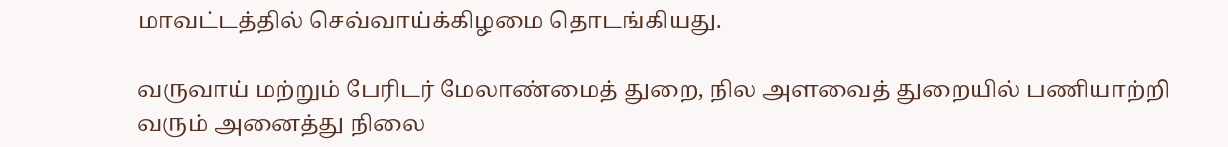மாவட்டத்தில் செவ்வாய்க்கிழமை தொடங்கியது.

வருவாய் மற்றும் பேரிடர் மேலாண்மைத் துறை, நில அளவைத் துறையில் பணியாற்றி வரும் அனைத்து நிலை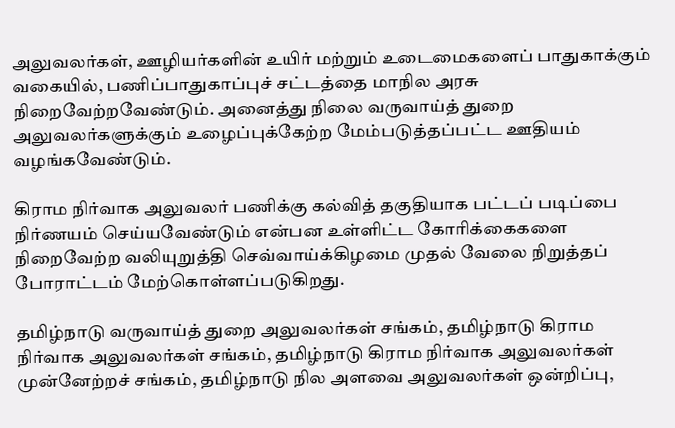அலுவலர்கள், ஊழியர்களின் உயிர் மற்றும் உடைமைகளைப் பாதுகாக்கும் வகையில், பணிப்பாதுகாப்புச் சட்டத்தை மாநில அரசு நிறைவேற்றவேண்டும். அனைத்து நிலை வருவாய்த் துறை அலுவலர்களுக்கும் உழைப்புக்கேற்ற மேம்படுத்தப்பட்ட ஊதியம் வழங்கவேண்டும்.

கிராம நிர்வாக அலுவலர் பணிக்கு கல்வித் தகுதியாக பட்டப் படிப்பை நிர்ணயம் செய்யவேண்டும் என்பன உள்ளிட்ட கோரிக்கைகளை நிறைவேற்ற வலியுறுத்தி செவ்வாய்க்கிழமை முதல் வேலை நிறுத்தப் போராட்டம் மேற்கொள்ளப்படுகிறது.

தமிழ்நாடு வருவாய்த் துறை அலுவலர்கள் சங்கம், தமிழ்நாடு கிராம நிர்வாக அலுவலர்கள் சங்கம், தமிழ்நாடு கிராம நிர்வாக அலுவலர்கள் முன்னேற்றச் சங்கம், தமிழ்நாடு நில அளவை அலுவலர்கள் ஒன்றிப்பு,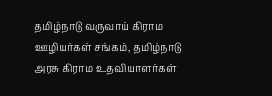தமிழ்நாடு வருவாய் கிராம ஊழியர்கள் சங்கம், தமிழ்நாடு அரசு கிராம உதவியாளர்கள்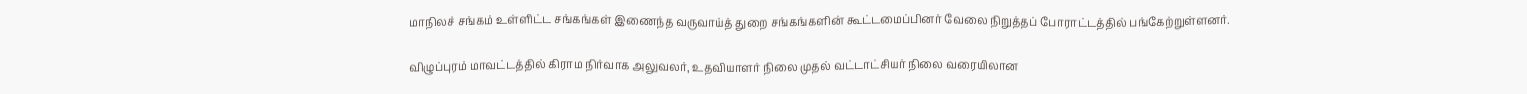மாநிலச் சங்கம் உள்ளிட்ட சங்கங்கள் இணைந்த வருவாய்த் துறை சங்கங்களின் கூட்டமைப்பினர் வேலை நிறுத்தப் போராட்டத்தில் பங்கேற்றுள்ளனர்.

விழுப்புரம் மாவட்டத்தில் கிராம நிர்வாக அலுவலர், உதவியாளர் நிலை முதல் வட்டாட்சியர் நிலை வரையிலான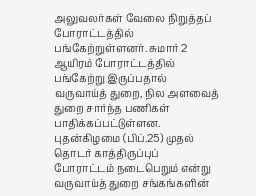அலுவலர்கள் வேலை நிறுத்தப் போராட்டத்தில் பங்கேற்றுள்ளனர். சுமார் 2 ஆயிரம் போராட்டத்தில் பங்கேற்று இருப்பதால் வருவாய்த் துறை, நில அளவைத் துறை சார்ந்த பணிகள் பாதிக்கப்பட்டுள்ளன. புதன்கிழமை (பிப்.25) முதல் தொடர் காத்திருப்புப் போராட்டம் நடைபெறும் என்று வருவாய்த் துறை சங்கங்களின்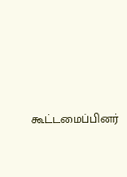கூட்டமைப்பினர்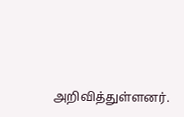அறிவித்துள்ளனர்.